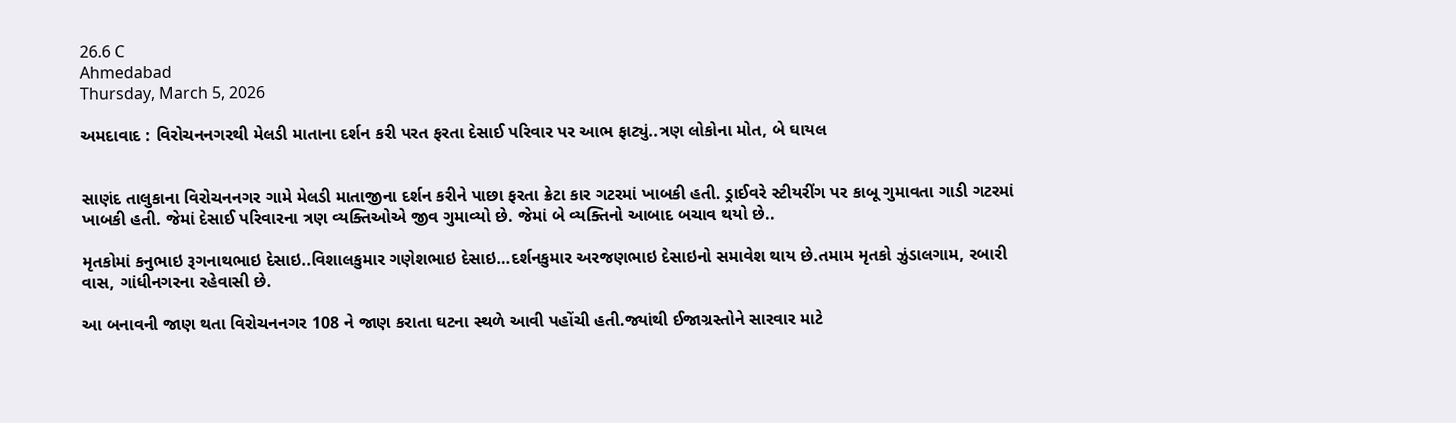26.6 C
Ahmedabad
Thursday, March 5, 2026

અમદાવાદ : વિરોચનનગરથી મેલડી માતાના દર્શન કરી પરત ફરતા દેસાઈ પરિવાર પર આભ ફાટ્યું..ત્રણ લોકોના મોત, બે ઘાયલ


સાણંદ તાલુકાના વિરોચનનગર ગામે મેલડી માતાજીના દર્શન કરીને પાછા ફરતા ક્રેટા કાર ગટરમાં ખાબકી હતી. ડ્રાઈવરે સ્ટીયરીંગ પર કાબૂ ગુમાવતા ગાડી ગટરમાં ખાબકી હતી. જેમાં દેસાઈ પરિવારના ત્રણ વ્યક્તિઓએ જીવ ગુમાવ્યો છે. જેમાં બે વ્યક્તિનો આબાદ બચાવ થયો છે..

મૃતકોમાં કનુભાઇ રૂગનાથભાઇ દેસાઇ..વિશાલકુમાર ગણેશભાઇ દેસાઇ…દર્શનકુમાર અરજણભાઇ દેસાઇનો સમાવેશ થાય છે.તમામ મૃતકો ઝુંડાલગામ, રબારી વાસ, ગાંધીનગરના રહેવાસી છે.

આ બનાવની જાણ થતા વિરોચનનગર 108 ને જાણ કરાતા ઘટના સ્થળે આવી પહોંચી હતી.જ્યાંથી ઈજાગ્રસ્તોને સારવાર માટે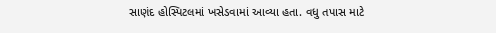સાણંદ હોસ્પિટલમાં ખસેડવામાં આવ્યા હતા. વધુ તપાસ માટે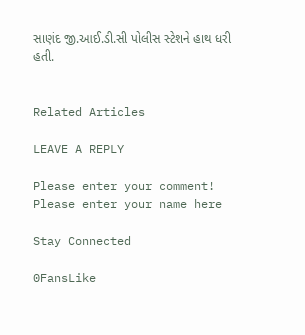સાણંદ જી.આઈ.ડી.સી પોલીસ સ્ટેશને હાથ ધરી હતી.


Related Articles

LEAVE A REPLY

Please enter your comment!
Please enter your name here

Stay Connected

0FansLike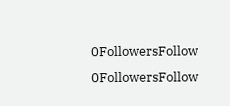0FollowersFollow
0FollowersFollow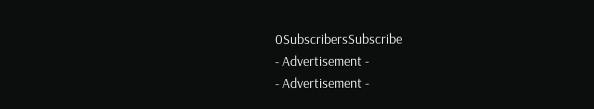0SubscribersSubscribe
- Advertisement -
- Advertisement -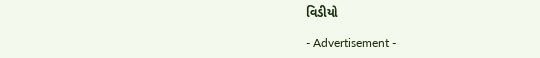વિડીયો

- Advertisement -